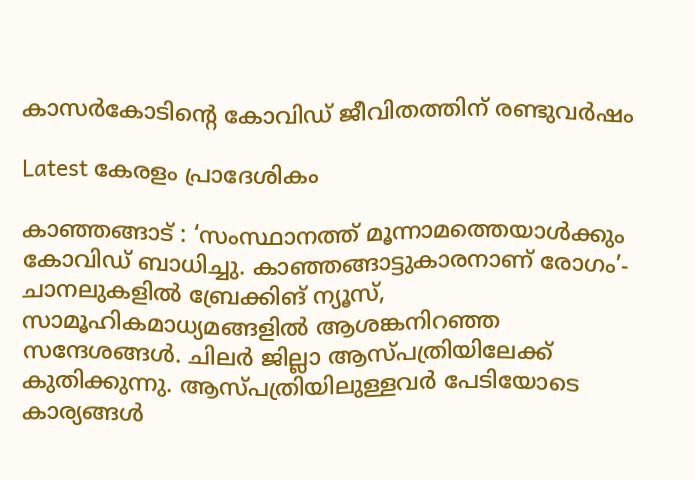കാസർകോടിന്റെ കോവിഡ് ജീവിതത്തിന് രണ്ടുവർഷം

Latest കേരളം പ്രാദേശികം

കാഞ്ഞങ്ങാട് : ‘സംസ്ഥാനത്ത് മൂന്നാമത്തെയാൾക്കും കോവിഡ് ബാധിച്ചു. കാഞ്ഞങ്ങാട്ടുകാരനാണ് രോഗം’- ചാനലുകളിൽ ബ്രേക്കിങ് ന്യൂസ്, സാമൂഹികമാധ്യമങ്ങളിൽ ആശങ്കനിറഞ്ഞ സന്ദേശങ്ങൾ. ചിലർ ജില്ലാ ആസ്പത്രിയിലേക്ക് കുതിക്കുന്നു. ആസ്പത്രിയിലുള്ളവർ പേടിയോടെ കാര്യങ്ങൾ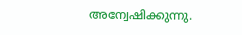അന്വേഷിക്കുന്നു.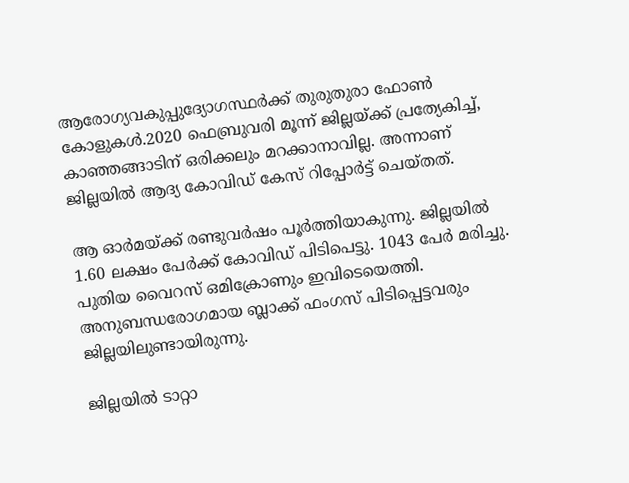ആരോഗ്യവകുപ്പുദ്യോഗസ്ഥർക്ക് തുരുതുരാ ഫോൺ കോളുകൾ.2020 ഫെബ്രുവരി മൂന്ന് ജില്ലയ്ക്ക് പ്രത്യേകിച്ച്, കാഞ്ഞങ്ങാടിന് ഒരിക്കലും മറക്കാനാവില്ല. അന്നാണ് ജില്ലയിൽ ആദ്യ കോവിഡ് കേസ് റിപ്പോർട്ട് ചെയ്തത്.

ആ ഓർമയ്ക്ക് രണ്ടുവർഷം പൂർത്തിയാകുന്നു. ജില്ലയിൽ 1.60 ലക്ഷം പേർക്ക് കോവിഡ് പിടിപെട്ടു. 1043 പേർ മരിച്ചു. പുതിയ വൈറസ് ഒമിക്രോണും ഇവിടെയെത്തി. അനുബന്ധരോഗമായ ബ്ലാക്ക് ഫംഗസ് പിടിപ്പെട്ടവരും ജില്ലയിലുണ്ടായിരുന്നു.

ജില്ലയിൽ ടാറ്റാ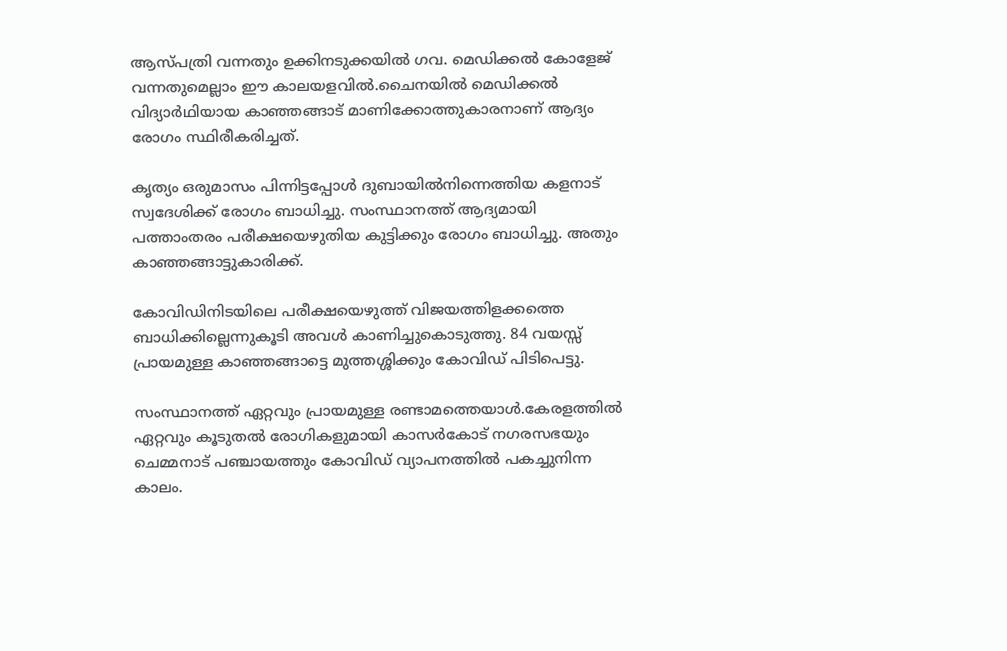ആസ്പത്രി വന്നതും ഉക്കിനടുക്കയിൽ ഗവ. മെഡിക്കൽ കോളേജ് വന്നതുമെല്ലാം ഈ കാലയളവിൽ.ചൈനയിൽ മെഡിക്കൽ വിദ്യാർഥിയായ കാഞ്ഞങ്ങാട് മാണിക്കോത്തുകാരനാണ് ആദ്യം രോഗം സ്ഥിരീകരിച്ചത്.

കൃത്യം ഒരുമാസം പിന്നിട്ടപ്പോൾ ദുബായിൽനിന്നെത്തിയ കളനാട് സ്വദേശിക്ക് രോഗം ബാധിച്ചു. സംസ്ഥാനത്ത് ആദ്യമായി പത്താംതരം പരീക്ഷയെഴുതിയ കുട്ടിക്കും രോഗം ബാധിച്ചു. അതും കാഞ്ഞങ്ങാട്ടുകാരിക്ക്.

കോവിഡിനിടയിലെ പരീക്ഷയെഴുത്ത് വിജയത്തിളക്കത്തെ ബാധിക്കില്ലെന്നുകൂടി അവൾ കാണിച്ചുകൊടുത്തു. 84 വയസ്സ് പ്രായമുള്ള കാഞ്ഞങ്ങാട്ടെ മുത്തശ്ശിക്കും കോവിഡ് പിടിപെട്ടു.

സംസ്ഥാനത്ത് ഏറ്റവും പ്രായമുള്ള രണ്ടാമത്തെയാൾ.കേരളത്തിൽ ഏറ്റവും കൂടുതൽ രോഗികളുമായി കാസർകോട് നഗരസഭയും ചെമ്മനാട് പഞ്ചായത്തും കോവിഡ് വ്യാപനത്തിൽ പകച്ചുനിന്ന കാലം.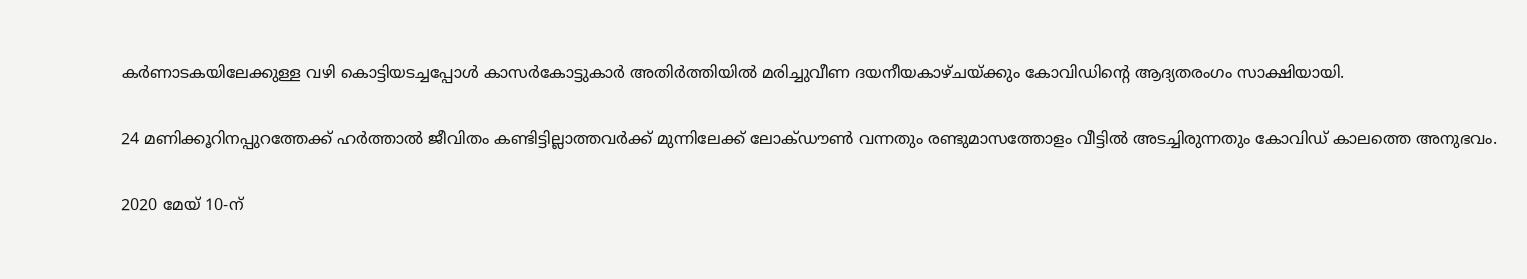കർണാടകയിലേക്കുള്ള വഴി കൊട്ടിയടച്ചപ്പോൾ കാസർകോട്ടുകാർ അതിർത്തിയിൽ മരിച്ചുവീണ ദയനീയകാഴ്ചയ്ക്കും കോവിഡിന്റെ ആദ്യതരംഗം സാക്ഷിയായി.

24 മണിക്കൂറിനപ്പുറത്തേക്ക് ഹർത്താൽ ജീവിതം കണ്ടിട്ടില്ലാത്തവർക്ക് മുന്നിലേക്ക് ലോക്ഡൗൺ വന്നതും രണ്ടുമാസത്തോളം വീട്ടിൽ അടച്ചിരുന്നതും കോവിഡ് കാലത്തെ അനുഭവം.

2020 മേയ് 10-ന്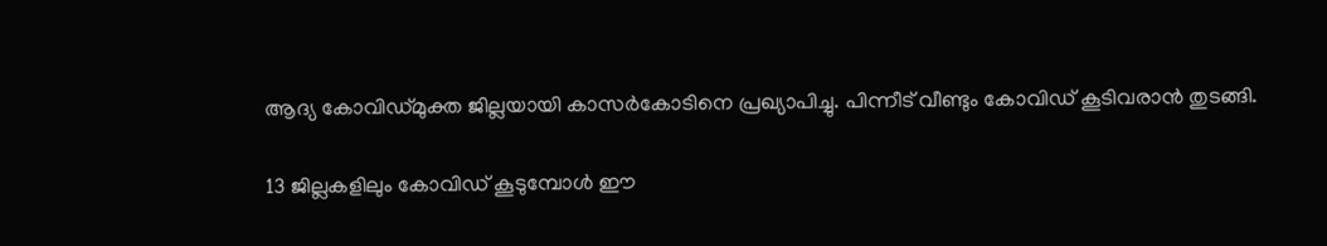ആദ്യ കോവിഡ്‌മുക്ത ജില്ലയായി കാസർകോടിനെ പ്രഖ്യാപിച്ചു. പിന്നീട് വീണ്ടും കോവിഡ് കൂടിവരാൻ തുടങ്ങി.

13 ജില്ലകളിലും കോവിഡ് കൂടുമ്പോൾ ഈ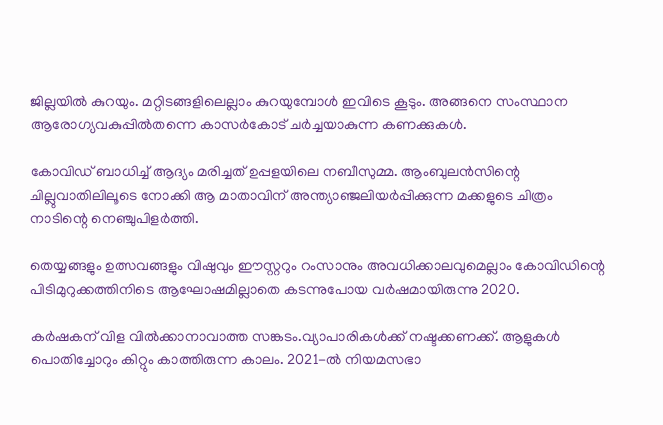ജില്ലയിൽ കുറയും. മറ്റിടങ്ങളിലെല്ലാം കുറയുമ്പോൾ ഇവിടെ കൂടും. അങ്ങനെ സംസ്ഥാന ആരോഗ്യവകുപ്പിൽതന്നെ കാസർകോട് ചർച്ചയാകുന്ന കണക്കുകൾ.

കോവിഡ് ബാധിച്ച് ആദ്യം മരിച്ചത് ഉപ്പളയിലെ നബീസുമ്മ. ആംബുലൻസിന്റെ ചില്ലുവാതിലിലൂടെ നോക്കി ആ മാതാവിന് അന്ത്യാഞ്ജലിയർപ്പിക്കുന്ന മക്കളുടെ ചിത്രം നാടിന്റെ നെഞ്ചുപിളർത്തി.

തെയ്യങ്ങളും ഉത്സവങ്ങളും വിഷുവും ഈസ്റ്ററും റംസാനും അവധിക്കാലവുമെല്ലാം കോവിഡിന്റെ പിടിമുറുക്കത്തിനിടെ ആഘോഷമില്ലാതെ കടന്നുപോയ വർഷമായിരുന്നു 2020.

കർഷകന് വിള വിൽക്കാനാവാത്ത സങ്കടം.വ്യാപാരികൾക്ക് നഷ്ടക്കണക്ക്. ആളുകൾ പൊതിച്ചോറും കിറ്റും കാത്തിരുന്ന കാലം. 2021-ൽ നിയമസഭാ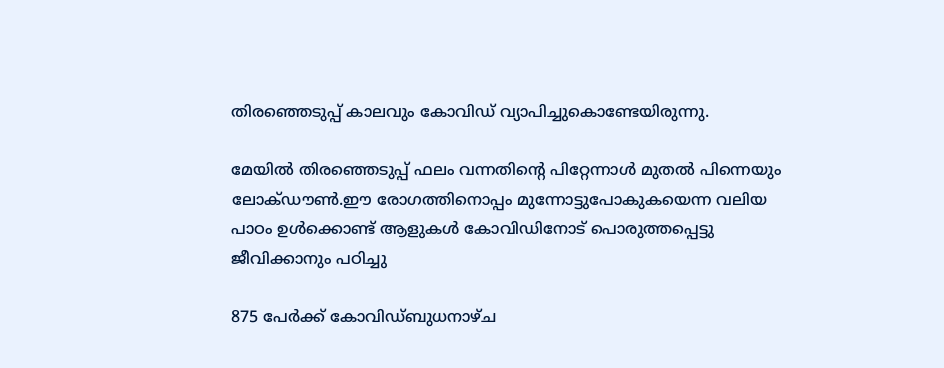തിരഞ്ഞെടുപ്പ് കാലവും കോവിഡ് വ്യാപിച്ചുകൊണ്ടേയിരുന്നു.

മേയിൽ തിരഞ്ഞെടുപ്പ് ഫലം വന്നതിന്റെ പിറ്റേന്നാൾ മുതൽ പിന്നെയും ലോക്ഡൗൺ.ഈ രോഗത്തിനൊപ്പം മുന്നോട്ടുപോകുകയെന്ന വലിയ പാഠം ഉൾക്കൊണ്ട് ആളുകൾ കോവിഡിനോട് പൊരുത്തപ്പെട്ടു ജീവിക്കാനും പഠിച്ചു

875 പേർക്ക് കോവിഡ്ബുധനാഴ്ച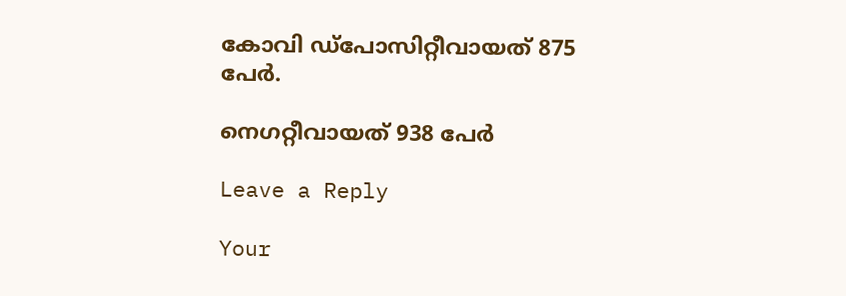കോവി ഡ്പോസിറ്റീവായത് 875 പേർ.

നെഗറ്റീവായത് 938 പേർ

Leave a Reply

Your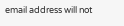email address will not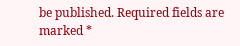be published. Required fields are marked *